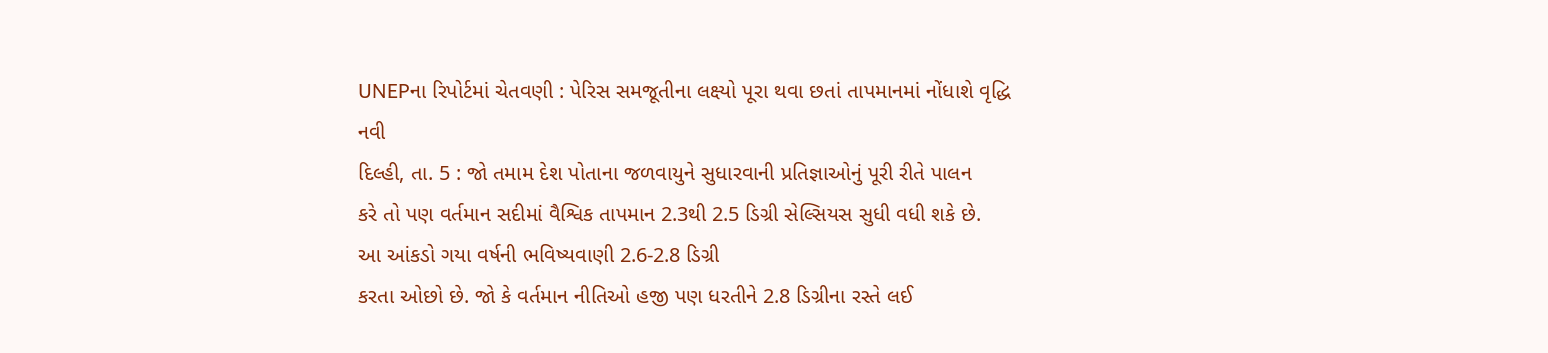UNEPના રિપોર્ટમાં ચેતવણી : પેરિસ સમજૂતીના લક્ષ્યો પૂરા થવા છતાં તાપમાનમાં નોંધાશે વૃદ્ધિ
નવી
દિલ્હી, તા. 5 : જો તમામ દેશ પોતાના જળવાયુને સુધારવાની પ્રતિજ્ઞાઓનું પૂરી રીતે પાલન
કરે તો પણ વર્તમાન સદીમાં વૈશ્વિક તાપમાન 2.3થી 2.5 ડિગ્રી સેલ્સિયસ સુધી વધી શકે છે.
આ આંકડો ગયા વર્ષની ભવિષ્યવાણી 2.6-2.8 ડિગ્રી
કરતા ઓછો છે. જો કે વર્તમાન નીતિઓ હજી પણ ધરતીને 2.8 ડિગ્રીના રસ્તે લઈ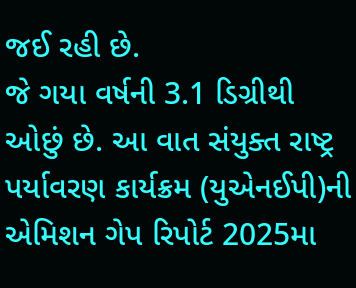જઈ રહી છે.
જે ગયા વર્ષની 3.1 ડિગ્રીથી ઓછું છે. આ વાત સંયુક્ત રાષ્ટ્ર પર્યાવરણ કાર્યક્રમ (યુએનઈપી)ની
એમિશન ગેપ રિપોર્ટ 2025મા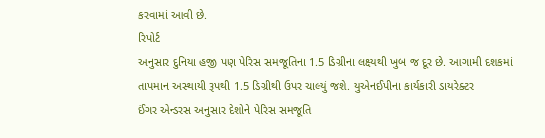કરવામાં આવી છે.
રિપોર્ટ
અનુસાર દુનિયા હજી પણ પેરિસ સમજૂતિના 1.5 ડિગ્રીના લક્ષ્યથી ખુબ જ દૂર છે. આગામી દશકમાં
તાપમાન અસ્થાયી રૂપથી 1.5 ડિગ્રીથી ઉપર ચાલ્યું જશે. યુએનઈપીના કાર્યકારી ડાયરેક્ટર
ઈંગર એન્ડરસ અનુસાર દેશોને પેરિસ સમજૂતિ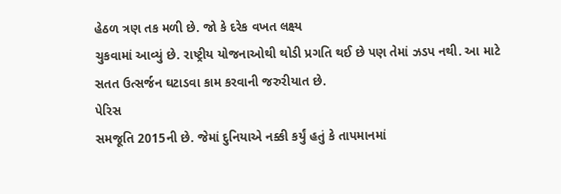હેઠળ ત્રણ તક મળી છે. જો કે દરેક વખત લક્ષ્ય
ચુકવામાં આવ્યું છે. રાષ્ટ્રીય યોજનાઓથી થોડી પ્રગતિ થઈ છે પણ તેમાં ઝડપ નથી. આ માટે
સતત ઉત્સર્જન ઘટાડવા કામ કરવાની જરુરીયાત છે.
પેરિસ
સમજૂતિ 2015ની છે. જેમાં દુનિયાએ નક્કી કર્યું હતું કે તાપમાનમાં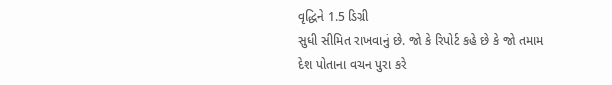વૃદ્ધિને 1.5 ડિગ્રી
સુધી સીમિત રાખવાનું છે. જો કે રિપોર્ટ કહે છે કે જો તમામ દેશ પોતાના વચન પુરા કરે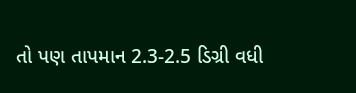તો પણ તાપમાન 2.3-2.5 ડિગ્રી વધી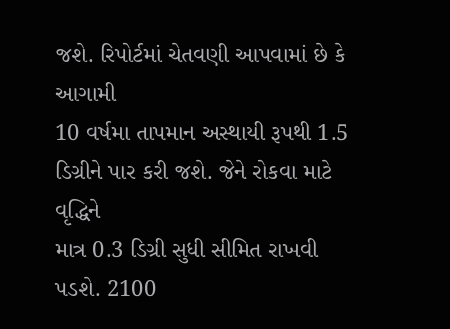જશે. રિપોર્ટમાં ચેતવણી આપવામાં છે કે આગામી
10 વર્ષમા તાપમાન અસ્થાયી રૂપથી 1.5 ડિગ્રીને પાર કરી જશે. જેને રોકવા માટે વૃદ્ધિને
માત્ર 0.3 ડિગ્રી સુધી સીમિત રાખવી પડશે. 2100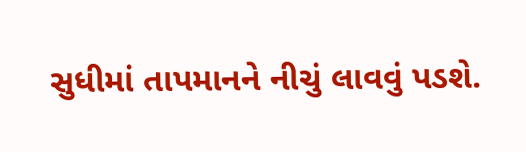સુધીમાં તાપમાનને નીચું લાવવું પડશે.